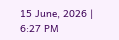15 June, 2026 | 6:27 PM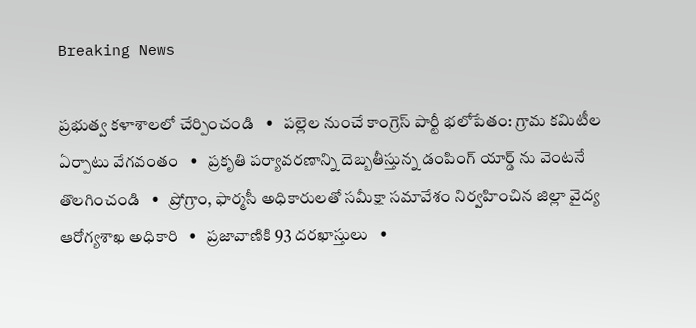Breaking News

ప్రభుత్వ కళాశాలలో చేర్పించండి   •   పల్లెల నుంచే కాంగ్రెస్ పార్టీ భలోపేతం: గ్రామ కమిటీల ఏర్పాటు వేగవంతం   •   ప్రకృతి పర్యావరణాన్ని దెబ్బతీస్తున్న డంపింగ్ యార్డ్ ను వెంటనే తొలగించండి   •   ప్రోగ్రాం, ఫార్మసీ అధికారులతో సమీక్షా సమావేశం నిర్వహించిన జిల్లా వైద్య ఆరోగ్యశాఖ అధికారి   •   ప్రజావాణికి 93 దరఖాస్తులు   •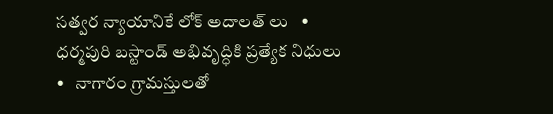సత్వర న్యాయానికే లోక్ అదాలత్ లు   •   ధర్మపురి బస్టాండ్ అభివృద్ధికి ప్రత్యేక నిధులు   •   నాగారం గ్రామస్తులతో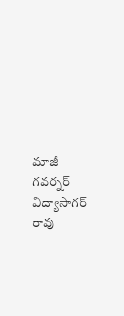మాజీ గవర్నర్ విద్యాసాగర్ రావు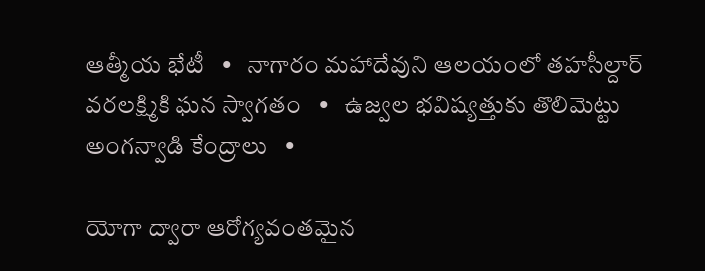ఆత్మీయ భేటీ   •   నాగారం మహాదేవుని ఆలయంలో తహసీల్దార్ వరలక్ష్మికి ఘన స్వాగతం   •   ఉజ్వల భవిష్యత్తుకు తొలిమెట్టు అంగన్వాడి కేంద్రాలు   •

యోగా ద్వారా ఆరోగ్యవంతమైన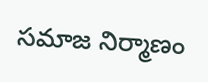సమాజ నిర్మాణం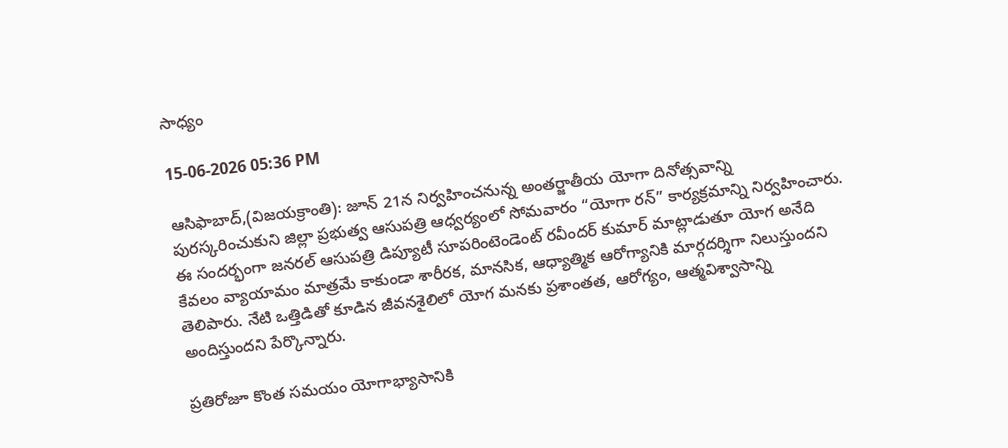సాధ్యం

15-06-2026 05:36 PM

ఆసిఫాబాద్,(విజయక్రాంతి): జూన్ 21న నిర్వహించనున్న అంతర్జాతీయ యోగా దినోత్సవాన్ని పురస్కరించుకుని జిల్లా ప్రభుత్వ ఆసుపత్రి ఆధ్వర్యంలో సోమవారం “యోగా రన్” కార్యక్రమాన్ని నిర్వహించారు. ఈ సందర్భంగా జనరల్ ఆసుపత్రి డిప్యూటీ సూపరింటెండెంట్ రవీందర్ కుమార్ మాట్లాడుతూ యోగ అనేది కేవలం వ్యాయామం మాత్రమే కాకుండా శారీరక, మానసిక, ఆధ్యాత్మిక ఆరోగ్యానికి మార్గదర్శిగా నిలుస్తుందని తెలిపారు. నేటి ఒత్తిడితో కూడిన జీవనశైలిలో యోగ మనకు ప్రశాంతత, ఆరోగ్యం, ఆత్మవిశ్వాసాన్ని అందిస్తుందని పేర్కొన్నారు.

ప్రతిరోజూ కొంత సమయం యోగాభ్యాసానికి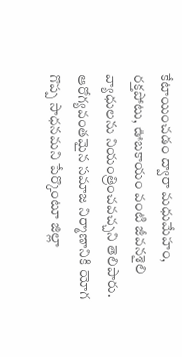కేటాయించడం ద్వారా మధుమేహం, రక్తపోటు, ఊబకాయం వంటి జీవనశైలి వ్యాధులను నియంత్రించవచ్చని తెలిపారు. ఆరోగ్యవంతమైన సమాజ నిర్మాణానికి యోగ గొప్ప సాధనమని పేర్కొంటూ జిల్లా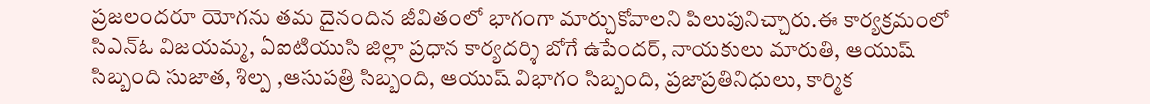ప్రజలందరూ యోగను తమ దైనందిన జీవితంలో భాగంగా మార్చుకోవాలని పిలుపునిచ్చారు.ఈ కార్యక్రమంలో సిఎన్ఓ విజయమ్మ, ఏఐటియుసి జిల్లా ప్రధాన కార్యదర్శి బోగే ఉపేందర్, నాయకులు మారుతి, ఆయుష్ సిబ్బంది సుజాత, శిల్ప ,ఆసుపత్రి సిబ్బంది, ఆయుష్ విభాగం సిబ్బంది, ప్రజాప్రతినిధులు, కార్మిక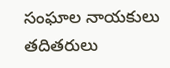సంఘాల నాయకులు  తదితరులు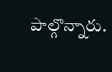పాల్గొన్నారు.